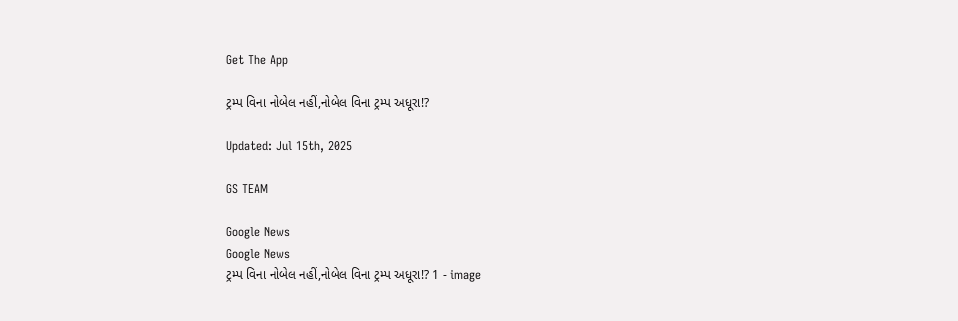Get The App

ટ્રમ્પ વિના નોબેલ નહીં,નોબેલ વિના ટ્રમ્પ અધૂરા!?

Updated: Jul 15th, 2025

GS TEAM

Google News
Google News
ટ્રમ્પ વિના નોબેલ નહીં,નોબેલ વિના ટ્રમ્પ અધૂરા!? 1 - image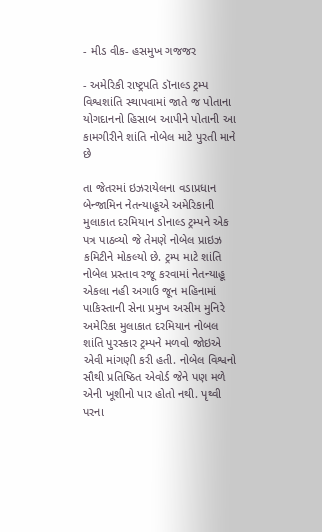- મીડ વીક- હસમુખ ગજજર

- અમેરિકી રાષ્ટ્રપતિ ડૉનાલ્ડ ટ્રમ્પ વિશ્વશાંતિ સ્થાપવામાં જાતે જ પોતાના યોગદાનનો હિસાબ આપીને પોતાની આ કામગીરીને શાંતિ નોબેલ માટે પુરતી માને છે

તા જેતરમાં ઇઝરાયેલના વડાપ્રધાન બેન્જામિન નેતન્યાહૂએ અમેરિકાની મુલાકાત દરમિયાન ડોનાલ્ડ ટ્રમ્પને એક પત્ર પાઠવ્યો જે તેમણે નોબેલ પ્રાઇઝ કમિટીને મોકલ્યો છે. ટ્રમ્પ માટે શાંતિ નોબેલ પ્રસ્તાવ રજૂ કરવામાં નેતન્યાહૂ એકલા નહી અગાઉ જૂન મહિનામાં પાકિસ્તાની સેના પ્રમુખ અસીમ મુનિરે અમેરિકા મુલાકાત દરમિયાન નોબલ શાંતિ પુરસ્કાર ટ્રમ્પને મળવો જોઇએ એવી માંગણી કરી હતી. નોબેલ વિશ્વનો સૌથી પ્રતિષ્ઠિત એવોર્ડ જેને પણ મળે એની ખૂશીનો પાર હોતો નથી. પૃથ્વી પરના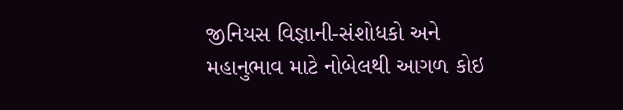જીનિયસ વિજ્ઞાની-સંશોધકો અને મહાનુભાવ માટે નોબેલથી આગળ કોઇ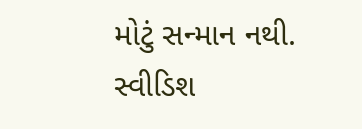મોટું સન્માન નથી. સ્વીડિશ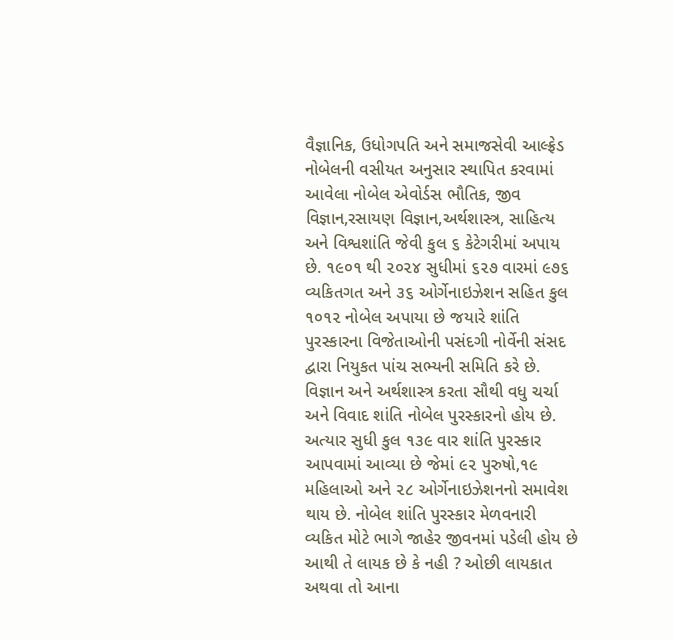વૈજ્ઞાનિક, ઉધોગપતિ અને સમાજસેવી આલ્ફ્રેડ નોબેલની વસીયત અનુસાર સ્થાપિત કરવામાં આવેલા નોબેલ એવોર્ડસ ભૌતિક, જીવ વિજ્ઞાન,રસાયણ વિજ્ઞાન,અર્થશાસ્ત્ર, સાહિત્ય અને વિશ્વશાંતિ જેવી કુલ ૬ કેટેગરીમાં અપાય છે. ૧૯૦૧ થી ૨૦૨૪ સુધીમાં ૬૨૭ વારમાં ૯૭૬ વ્યકિતગત અને ૩૬ ઓર્ગેનાઇઝેશન સહિત કુલ ૧૦૧૨ નોબેલ અપાયા છે જયારે શાંતિ પુરસ્કારના વિજેતાઓની પસંદગી નોર્વેની સંસદ દ્વારા નિયુકત પાંચ સભ્યની સમિતિ કરે છે. વિજ્ઞાન અને અર્થશાસ્ત્ર કરતા સૌથી વધુ ચર્ચા અને વિવાદ શાંતિ નોબેલ પુરસ્કારનો હોય છે. અત્યાર સુધી કુલ ૧૩૯ વાર શાંતિ પુરસ્કાર આપવામાં આવ્યા છે જેમાં ૯૨ પુરુષો,૧૯ મહિલાઓ અને ૨૮ ઓર્ગેનાઇઝેશનનો સમાવેશ થાય છે. નોબેલ શાંતિ પુરસ્કાર મેળવનારી વ્યકિત મોટે ભાગે જાહેર જીવનમાં પડેલી હોય છે આથી તે લાયક છે કે નહી ? ઓછી લાયકાત અથવા તો આના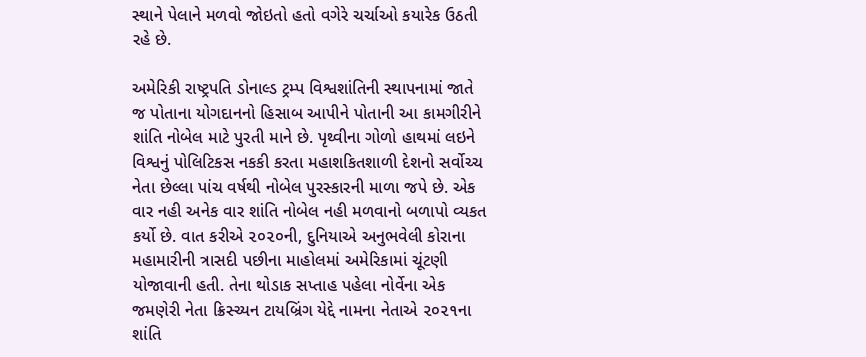સ્થાને પેલાને મળવો જોઇતો હતો વગેરે ચર્ચાઓ કયારેક ઉઠતી રહે છે.

અમેરિકી રાષ્ટ્રપતિ ડોનાલ્ડ ટ્રમ્પ વિશ્વશાંતિની સ્થાપનામાં જાતે જ પોતાના યોગદાનનો હિસાબ આપીને પોતાની આ કામગીરીને શાંતિ નોબેલ માટે પુરતી માને છે. પૃથ્વીના ગોળો હાથમાં લઇને વિશ્વનું પોલિટિકસ નકકી કરતા મહાશકિતશાળી દેશનો સર્વોચ્ચ નેતા છેલ્લા પાંચ વર્ષથી નોબેલ પુરસ્કારની માળા જપે છે. એક વાર નહી અનેક વાર શાંતિ નોબેલ નહી મળવાનો બળાપો વ્યકત કર્યો છે. વાત કરીએ ૨૦૨૦ની, દુનિયાએ અનુભવેલી કોરાના મહામારીની ત્રાસદી પછીના માહોલમાં અમેરિકામાં ચૂંટણી યોજાવાની હતી. તેના થોડાક સપ્તાહ પહેલા નોર્વેના એક જમણેરી નેતા ક્રિસ્ચ્યન ટાયબ્રિંગ યેદ્દે નામના નેતાએ ૨૦૨૧ના શાંતિ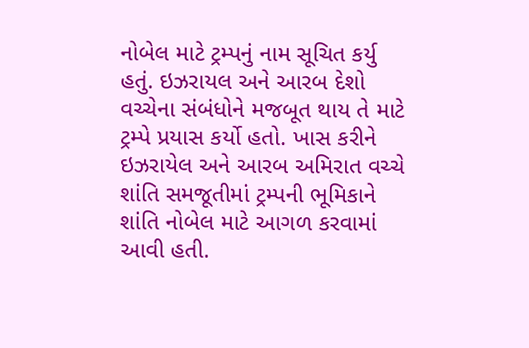નોબેલ માટે ટ્રમ્પનું નામ સૂચિત કર્યુ હતું. ઇઝરાયલ અને આરબ દેશો વચ્ચેના સંબંધોને મજબૂત થાય તે માટે ટ્રમ્પે પ્રયાસ કર્યો હતો. ખાસ કરીને ઇઝરાયેલ અને આરબ અમિરાત વચ્ચે શાંતિ સમજૂતીમાં ટ્રમ્પની ભૂમિકાને શાંતિ નોબેલ માટે આગળ કરવામાં આવી હતી.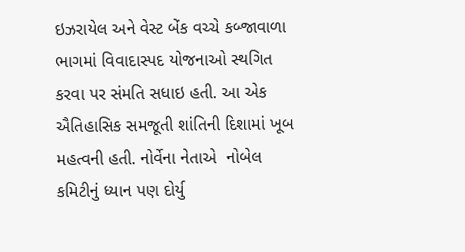ઇઝરાયેલ અને વેસ્ટ બેંક વચ્ચે કબ્જાવાળા ભાગમાં વિવાદાસ્પદ યોજનાઓ સ્થગિત કરવા પર સંમતિ સધાઇ હતી. આ એક ઐતિહાસિક સમજૂતી શાંતિની દિશામાં ખૂબ મહત્વની હતી. નોર્વેના નેતાએ  નોબેલ કમિટીનું ધ્યાન પણ દોર્યુ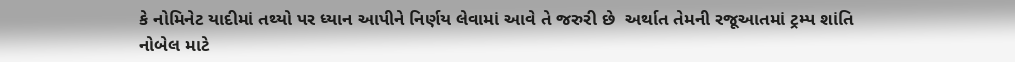કે નોમિનેટ યાદીમાં તથ્યો પર ધ્યાન આપીને નિર્ણય લેવામાં આવે તે જરુરી છે  અર્થાત તેમની રજૂઆતમાં ટ્રમ્પ શાંતિ નોબેલ માટે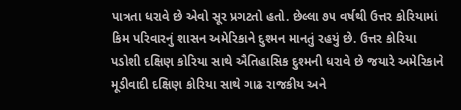પાત્રતા ધરાવે છે એવો સૂર પ્રગટતો હતો. છેલ્લા ૭૫ વર્ષથી ઉત્તર કોરિયામાં કિમ પરિવારનું શાસન અમેરિકાને દુશ્મન માનતું રહયું છે. ઉત્તર કોરિયા પડોશી દક્ષિણ કોરિયા સાથે ઐતિહાસિક દુશ્મની ધરાવે છે જયારે અમેરિકાને મૂડીવાદી દક્ષિણ કોરિયા સાથે ગાઢ રાજકીય અને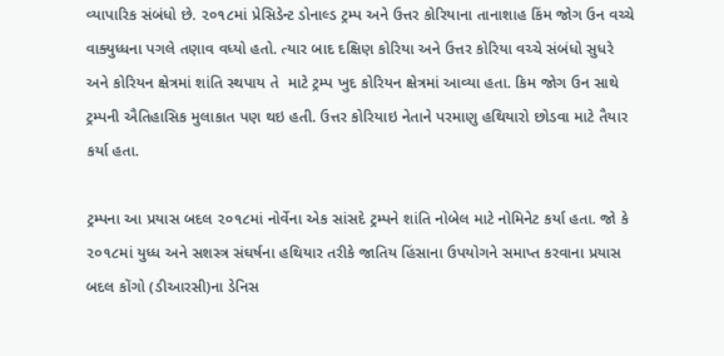વ્યાપારિક સંબંધો છે. ૨૦૧૮માં પ્રેસિડેન્ટ ડોનાલ્ડ ટ્રમ્પ અને ઉત્તર કોરિયાના તાનાશાહ કિંમ જોગ ઉન વચ્ચે વાક્યુધ્ધના પગલે તણાવ વધ્યો હતો. ત્યાર બાદ દક્ષિણ કોરિયા અને ઉત્તર કોરિયા વચ્ચે સંબંધો સુધરે અને કોરિયન ક્ષેત્રમાં શાંતિ સ્થપાય તે  માટે ટ્રમ્પ ખુદ કોરિયન ક્ષેત્રમાં આવ્યા હતા. કિમ જોગ ઉન સાથે  ટ્રમ્પની ઐતિહાસિક મુલાકાત પણ થઇ હતી. ઉત્તર કોરિયાઇ નેતાને પરમાણુ હથિયારો છોડવા માટે તૈયાર કર્યા હતા.

ટ્રમ્પના આ પ્રયાસ બદલ ૨૦૧૮માં નોર્વેના એક સાંસદે ટ્રમ્પને શાંતિ નોબેલ માટે નોમિનેટ કર્યા હતા. જો કે ૨૦૧૮માં યુધ્ધ અને સશસ્ત્ર સંઘર્ષના હથિયાર તરીકે જાતિય હિંસાના ઉપયોગને સમાપ્ત કરવાના પ્રયાસ બદલ કોંગો (ડીઆરસી)ના ડેનિસ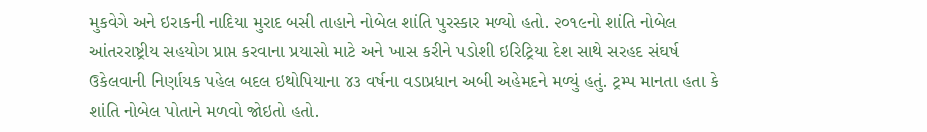મુકવેગે અને ઇરાકની નાદિયા મુરાદ બસી તાહાને નોબેલ શાંતિ પુરસ્કાર મળ્યો હતો. ૨૦૧૯નો શાંતિ નોબેલ આંતરરાષ્ટ્રીય સહયોગ પ્રાપ્ત કરવાના પ્રયાસો માટે અને ખાસ કરીને પડોશી ઇરિટ્રિયા દેશ સાથે સરહદ સંઘર્ષ ઉકેલવાની નિર્ણાયક પહેલ બદલ ઇથોપિયાના ૪૩ વર્ષના વડાપ્રધાન અબી અહેમદને મળ્યું હતું. ટ્રમ્પ માનતા હતા કે શાંતિ નોબેલ પોતાને મળવો જોઇતો હતો.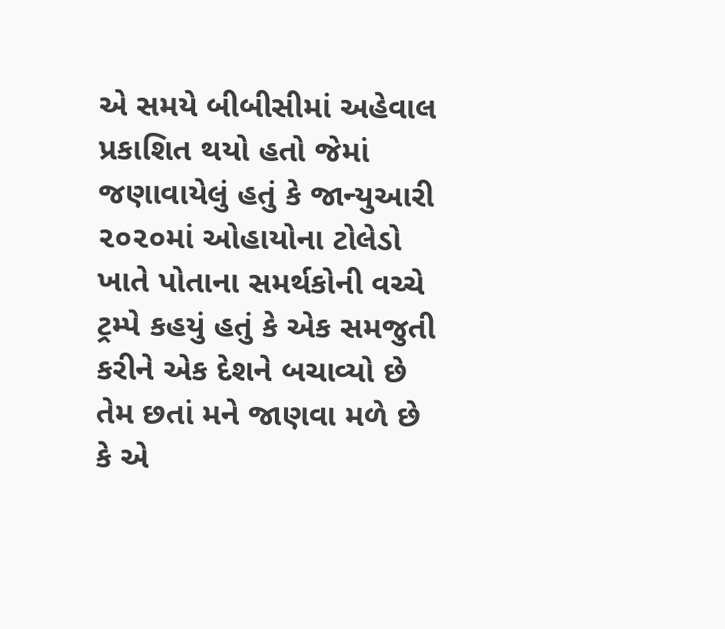એ સમયે બીબીસીમાં અહેવાલ પ્રકાશિત થયો હતો જેમાં જણાવાયેલું હતું કે જાન્યુઆરી ૨૦૨૦માં ઓહાયોના ટોલેડો ખાતે પોતાના સમર્થકોની વચ્ચે ટ્રમ્પે કહયું હતું કે એક સમજુતી કરીને એક દેશને બચાવ્યો છે તેમ છતાં મને જાણવા મળે છે કે એ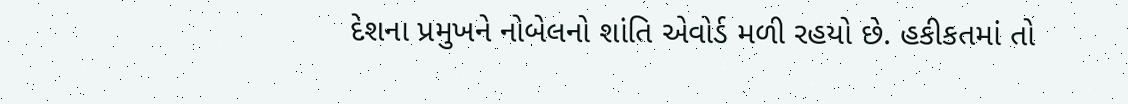દેશના પ્રમુખને નોબેલનો શાંતિ એવોર્ડ મળી રહયો છે. હકીકતમાં તો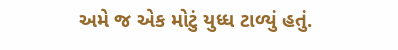અમે જ એક મોટું યુધ્ધ ટાળ્યું હતું.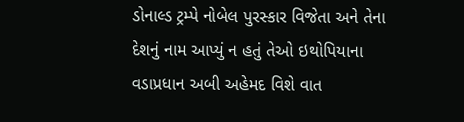ડોનાલ્ડ ટ્રમ્પે નોબેલ પુરસ્કાર વિજેતા અને તેના દેશનું નામ આપ્યું ન હતું તેઓ ઇથોપિયાના વડાપ્રધાન અબી અહેમદ વિશે વાત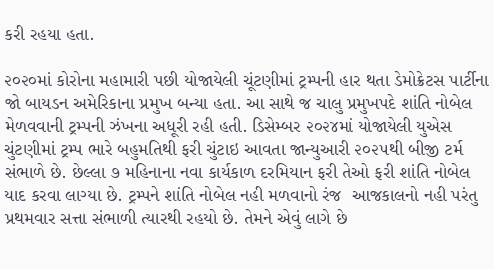કરી રહયા હતા.

૨૦૨૦માં કોરોના મહામારી પછી યોજાયેલી ચૂંટણીમાં ટ્રમ્પની હાર થતા ડેમોક્રેટસ પાર્ટીના જો બાયડન અમેરિકાના પ્રમુખ બન્યા હતા. આ સાથે જ ચાલુ પ્રમુખપદે શાંતિ નોબેલ મેળવવાની ટ્રમ્પની ઝંખના અધૂરી રહી હતી. ડિસેમ્બર ૨૦૨૪માં યોજાયેલી યુએસ ચુંટણીમાં ટ્રમ્પ ભારે બહુમતિથી ફરી ચુંટાઇ આવતા જાન્યુઆરી ૨૦૨૫થી બીજી ટર્મ સંભાળે છે. છેલ્લા ૭ મહિનાના નવા કાર્યકાળ દરમિયાન ફરી તેઓ ફરી શાંતિ નોબેલ યાદ કરવા લાગ્યા છે. ટ્રમ્પને શાંતિ નોબેલ નહી મળવાનો રંજ  આજકાલનો નહી પરંતુ  પ્રથમવાર સત્તા સંભાળી ત્યારથી રહયો છે. તેમને એવું લાગે છે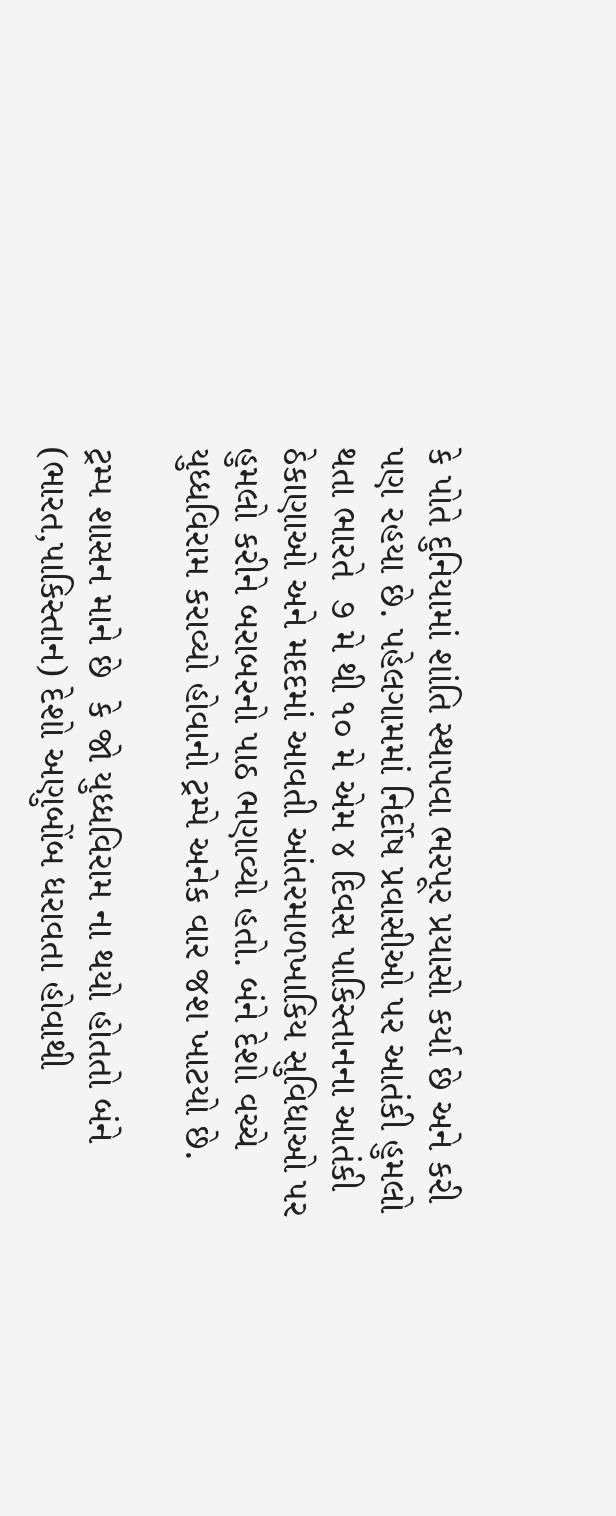કે પોતે દુનિયામાં શાંતિ સ્થાપવા ભરપૂર પ્રયાસો કર્યા છે અને કરી પણ રહયા છે. પહેલગામમાં નિર્દોષ પ્રવાસીઓ પર આતંકી હુમલો થતા ભારતે  ૭ મે થી ૧૦ મે એમ ૪ દિવસ પાકિસ્તાનના આતંકી ઠેકાણાઓ અને મદદમાં આવતી આંતરમાળખાકિય સુવિધાઓ પર હુમલો કરીને બરાબરનો પાઠ ભણાવ્યો હતો. બંને દેશો વચ્ચે યુધ્ધવિરામ કરાવ્યો હોવાનો ટ્રમ્પે અનેક વાર જશ ખાટયો છે.

ટ્રમ્પ શાસન માને છે  કે જો યુધ્ધવિરામ ના થયો હોતતો બંને (ભારત,પાકિસ્તાન) દેશો અણુબોંબ ધરાવતા હોવાથી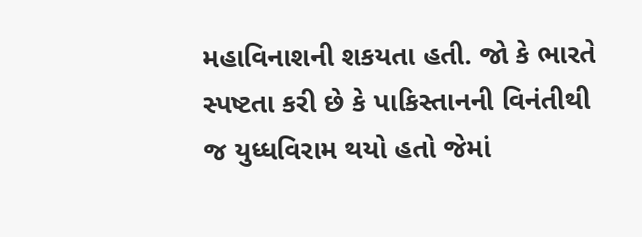મહાવિનાશની શકયતા હતી. જો કે ભારતે સ્પષ્ટતા કરી છે કે પાકિસ્તાનની વિનંતીથી જ યુધ્ધવિરામ થયો હતો જેમાં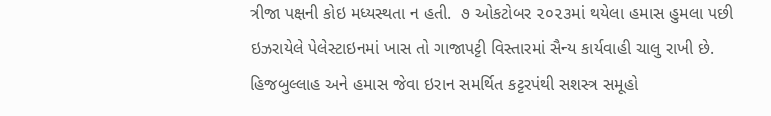ત્રીજા પક્ષની કોઇ મધ્યસ્થતા ન હતી.  ૭ ઓકટોબર ૨૦૨૩માં થયેલા હમાસ હુમલા પછી ઇઝરાયેલે પેલેસ્ટાઇનમાં ખાસ તો ગાજાપટ્ટી વિસ્તારમાં સૈન્ય કાર્યવાહી ચાલુ રાખી છે. હિજબુલ્લાહ અને હમાસ જેવા ઇરાન સમર્થિત કટ્ટરપંથી સશસ્ત્ર સમૂહો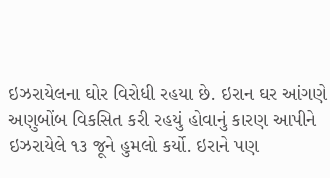ઇઝરાયેલના ઘોર વિરોધી રહયા છે. ઇરાન ઘર આંગણે અણુબોંબ વિકસિત કરી રહયું હોવાનું કારણ આપીને ઇઝરાયેલે ૧૩ જૂને હુમલો કર્યો. ઇરાને પણ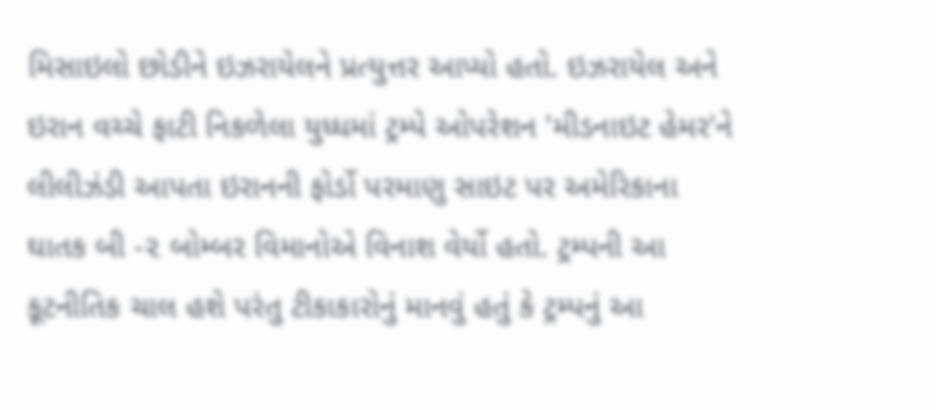મિસાઇલો છોડીને ઇઝરાયેલને પ્રત્યુત્તર આપ્યો હતો. ઇઝરાયેલ અને ઇરાન વચ્ચે ફાટી નિકળેલા યુધ્ધમાં ટ્રમ્પે ઓપરેશન 'મીડનાઇટ હેમર'ને લીલીઝંડી આપતા ઇરાનની ફોર્ડો પરમાણુ સાઇટ પર અમેરિકાના ઘાતક બી -૨ બોમ્બર વિમાનોએ વિનાશ વેર્યો હતો. ટ્રમ્પની આ કૂટનીતિક ચાલ હશે પરંતુ ટીકાકારોનું માનવું હતું કે ટ્રમ્પનું આ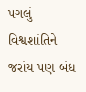પગલું વિશ્વશાંતિને જરાંય પણ બંધ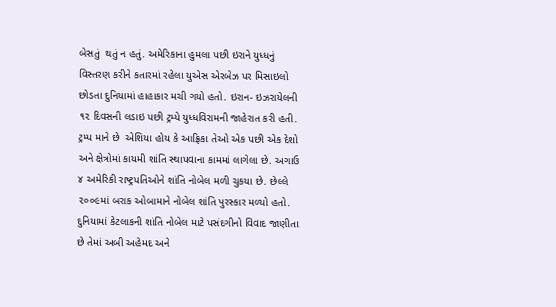બેસતું  થતું ન હતું. અમેરિકાના હુમલા પછી ઇરાને યુધ્ધનું વિસ્તરણ કરીને કતારમાં રહેલા યુએસ એરબેઝ પર મિસાઇલો છોડતા દુનિયામાં હાહાકાર મચી ગયો હતો. ઇરાન- ઇઝરાયેલની ૧૨ દિવસની લડાઇ પછી ટ્રમ્પે યુધ્ધવિરામની જાહેરાત કરી હતી. ટ્રમ્પ માને છે  એશિયા હોય કે આફ્રિકા તેઓ એક પછી એક દેશો અને ક્ષેત્રોમાં કાયમી શાંતિ સ્થાપવાના કામમાં લાગેલા છે. અગાઉ ૪ અમેરિકી રાષ્ટ્રપતિઓને શાંતિ નોબેલ મળી ચુકયા છે. છેલ્લે ૨૦૦૯માં બરાક ઓબામાને નોબેલ શાંતિ પુરસ્કાર મળ્યો હતો. દુનિયામાં કેટલાકની શાંતિ નોબેલ માટે પસંદગીનો વિવાદ જાણીતા છે તેમાં અબી અહેમદ અને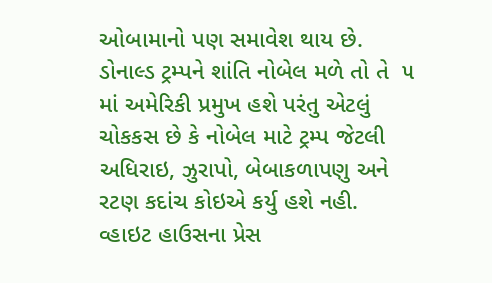ઓબામાનો પણ સમાવેશ થાય છે. ડોનાલ્ડ ટ્રમ્પને શાંતિ નોબેલ મળે તો તે  ૫ માં અમેરિકી પ્રમુખ હશે પરંતુ એટલું ચોકકસ છે કે નોબેલ માટે ટ્રમ્પ જેટલી અધિરાઇ, ઝુરાપો, બેબાકળાપણુ અને રટણ કદાંચ કોઇએ કર્યુ હશે નહી. વ્હાઇટ હાઉસના પ્રેસ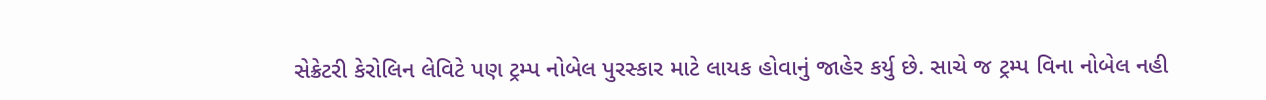સેક્રેટરી કેરોલિન લેવિટે પણ ટ્રમ્પ નોબેલ પુરસ્કાર માટે લાયક હોવાનું જાહેર કર્યુ છે. સાચે જ ટ્રમ્પ વિના નોબેલ નહી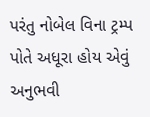પરંતુ નોબેલ વિના ટ્રમ્પ પોતે અધૂરા હોય એવું અનુભવી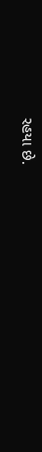રહયા છે.